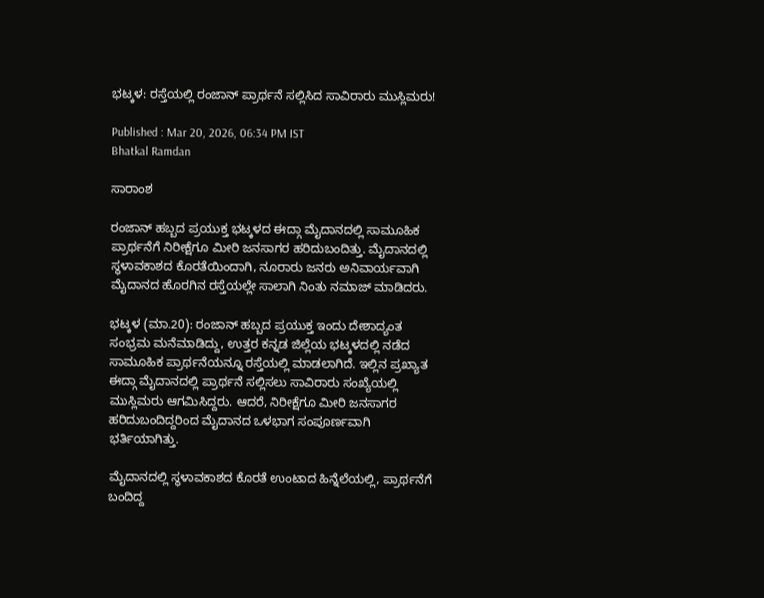ಭಟ್ಕಳ: ರಸ್ತೆಯಲ್ಲಿ ರಂಜಾನ್ ಪ್ರಾರ್ಥನೆ ಸಲ್ಲಿಸಿದ ಸಾವಿರಾರು ಮುಸ್ಲಿಮರು!

Published : Mar 20, 2026, 06:34 PM IST
Bhatkal Ramdan

ಸಾರಾಂಶ

ರಂಜಾನ್ ಹಬ್ಬದ ಪ್ರಯುಕ್ತ ಭಟ್ಕಳದ ಈದ್ಗಾ ಮೈದಾನದಲ್ಲಿ ಸಾಮೂಹಿಕ ಪ್ರಾರ್ಥನೆಗೆ ನಿರೀಕ್ಷೆಗೂ ಮೀರಿ ಜನಸಾಗರ ಹರಿದುಬಂದಿತ್ತು. ಮೈದಾನದಲ್ಲಿ ಸ್ಥಳಾವಕಾಶದ ಕೊರತೆಯಿಂದಾಗಿ, ನೂರಾರು ಜನರು ಅನಿವಾರ್ಯವಾಗಿ ಮೈದಾನದ ಹೊರಗಿನ ರಸ್ತೆಯಲ್ಲೇ ಸಾಲಾಗಿ ನಿಂತು ನಮಾಜ್ ಮಾಡಿದರು.

ಭಟ್ಕಳ (ಮಾ.20): ರಂಜಾನ್ ಹಬ್ಬದ ಪ್ರಯುಕ್ತ ಇಂದು ದೇಶಾದ್ಯಂತ ಸಂಭ್ರಮ ಮನೆಮಾಡಿದ್ದು, ಉತ್ತರ ಕನ್ನಡ ಜಿಲ್ಲೆಯ ಭಟ್ಕಳದಲ್ಲಿ ನಡೆದ ಸಾಮೂಹಿಕ ಪ್ರಾರ್ಥನೆಯನ್ನೂ ರಸ್ತೆಯಲ್ಲಿ ಮಾಡಲಾಗಿದೆ. ಇಲ್ಲಿನ ಪ್ರಖ್ಯಾತ ಈದ್ಗಾ ಮೈದಾನದಲ್ಲಿ ಪ್ರಾರ್ಥನೆ ಸಲ್ಲಿಸಲು ಸಾವಿರಾರು ಸಂಖ್ಯೆಯಲ್ಲಿ ಮುಸ್ಲಿಮರು ಆಗಮಿಸಿದ್ದರು. ಆದರೆ, ನಿರೀಕ್ಷೆಗೂ ಮೀರಿ ಜನಸಾಗರ ಹರಿದುಬಂದಿದ್ದರಿಂದ ಮೈದಾನದ ಒಳಭಾಗ ಸಂಪೂರ್ಣವಾಗಿ ಭರ್ತಿಯಾಗಿತ್ತು.

ಮೈದಾನದಲ್ಲಿ ಸ್ಥಳಾವಕಾಶದ ಕೊರತೆ ಉಂಟಾದ ಹಿನ್ನೆಲೆಯಲ್ಲಿ, ಪ್ರಾರ್ಥನೆಗೆ ಬಂದಿದ್ದ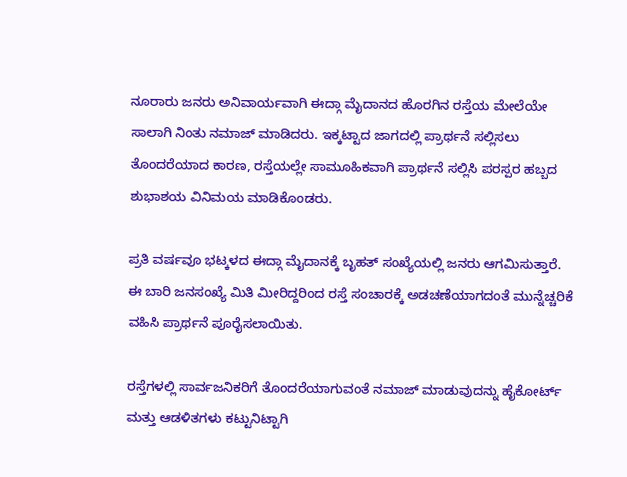ನೂರಾರು ಜನರು ಅನಿವಾರ್ಯವಾಗಿ ಈದ್ಗಾ ಮೈದಾನದ ಹೊರಗಿನ ರಸ್ತೆಯ ಮೇಲೆಯೇ ಸಾಲಾಗಿ ನಿಂತು ನಮಾಜ್ ಮಾಡಿದರು. ಇಕ್ಕಟ್ಟಾದ ಜಾಗದಲ್ಲಿ ಪ್ರಾರ್ಥನೆ ಸಲ್ಲಿಸಲು ತೊಂದರೆಯಾದ ಕಾರಣ, ರಸ್ತೆಯಲ್ಲೇ ಸಾಮೂಹಿಕವಾಗಿ ಪ್ರಾರ್ಥನೆ ಸಲ್ಲಿಸಿ ಪರಸ್ಪರ ಹಬ್ಬದ ಶುಭಾಶಯ ವಿನಿಮಯ ಮಾಡಿಕೊಂಡರು.

ಪ್ರತಿ ವರ್ಷವೂ ಭಟ್ಕಳದ ಈದ್ಗಾ ಮೈದಾನಕ್ಕೆ ಬೃಹತ್ ಸಂಖ್ಯೆಯಲ್ಲಿ ಜನರು ಆಗಮಿಸುತ್ತಾರೆ. ಈ ಬಾರಿ ಜನಸಂಖ್ಯೆ ಮಿತಿ ಮೀರಿದ್ದರಿಂದ ರಸ್ತೆ ಸಂಚಾರಕ್ಕೆ ಅಡಚಣೆಯಾಗದಂತೆ ಮುನ್ನೆಚ್ಚರಿಕೆ ವಹಿಸಿ ಪ್ರಾರ್ಥನೆ ಪೂರೈಸಲಾಯಿತು.

ರಸ್ತೆಗಳಲ್ಲಿ ಸಾರ್ವಜನಿಕರಿಗೆ ತೊಂದರೆಯಾಗುವಂತೆ ನಮಾಜ್ ಮಾಡುವುದನ್ನು ಹೈಕೋರ್ಟ್ ಮತ್ತು ಆಡಳಿತಗಳು ಕಟ್ಟುನಿಟ್ಟಾಗಿ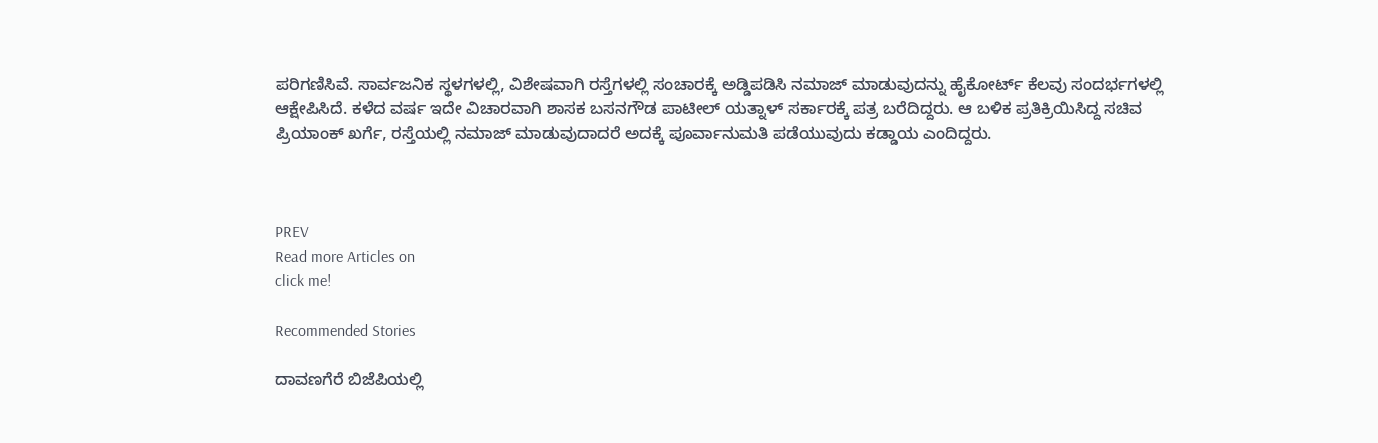ಪರಿಗಣಿಸಿವೆ. ಸಾರ್ವಜನಿಕ ಸ್ಥಳಗಳಲ್ಲಿ, ವಿಶೇಷವಾಗಿ ರಸ್ತೆಗಳಲ್ಲಿ ಸಂಚಾರಕ್ಕೆ ಅಡ್ಡಿಪಡಿಸಿ ನಮಾಜ್ ಮಾಡುವುದನ್ನು ಹೈಕೋರ್ಟ್‌ ಕೆಲವು ಸಂದರ್ಭಗಳಲ್ಲಿ ಆಕ್ಷೇಪಿಸಿದೆ. ಕಳೆದ ವರ್ಷ ಇದೇ ವಿಚಾರವಾಗಿ ಶಾಸಕ ಬಸನಗೌಡ ಪಾಟೀಲ್‌ ಯತ್ನಾಳ್‌ ಸರ್ಕಾರಕ್ಕೆ ಪತ್ರ ಬರೆದಿದ್ದರು. ಆ ಬಳಿಕ ಪ್ರತಿಕ್ರಿಯಿಸಿದ್ದ ಸಚಿವ ಪ್ರಿಯಾಂಕ್‌ ಖರ್ಗೆ, ರಸ್ತೆಯಲ್ಲಿ ನಮಾಜ್‌ ಮಾಡುವುದಾದರೆ ಅದಕ್ಕೆ ಪೂರ್ವಾನುಮತಿ ಪಡೆಯುವುದು ಕಡ್ಡಾಯ ಎಂದಿದ್ದರು.



PREV
Read more Articles on
click me!

Recommended Stories

ದಾವಣಗೆರೆ ಬಿಜೆಪಿಯಲ್ಲಿ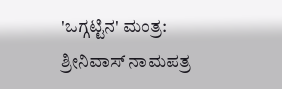'ಒಗ್ಗಟ್ಟಿನ' ಮಂತ್ರ: ಶ್ರೀನಿವಾಸ್ ನಾಮಪತ್ರ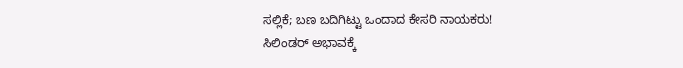ಸಲ್ಲಿಕೆ; ಬಣ ಬದಿಗಿಟ್ಟು ಒಂದಾದ ಕೇಸರಿ ನಾಯಕರು!
ಸಿಲಿಂಡರ್ ಅಭಾವಕ್ಕೆ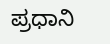ಪ್ರಧಾನಿ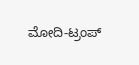ಮೋದಿ-ಟ್ರಂಪ್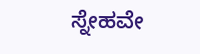ಸ್ನೇಹವೇ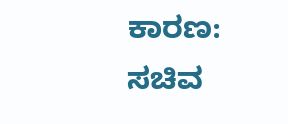ಕಾರಣ: ಸಚಿವ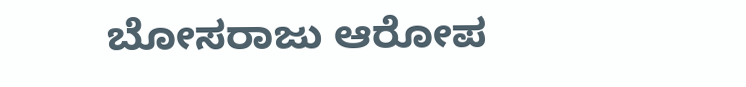ಬೋಸರಾಜು ಆರೋಪ